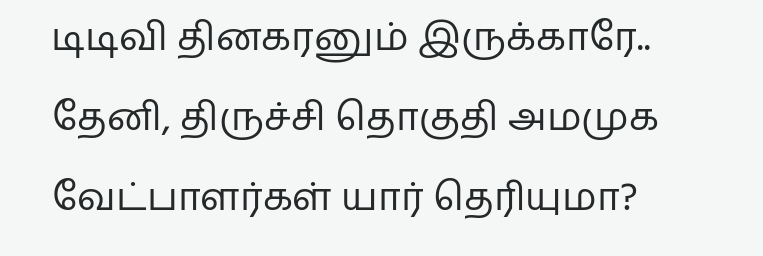டிடிவி தினகரனும் இருக்காரே.. தேனி, திருச்சி தொகுதி அமமுக வேட்பாளர்கள் யார் தெரியுமா?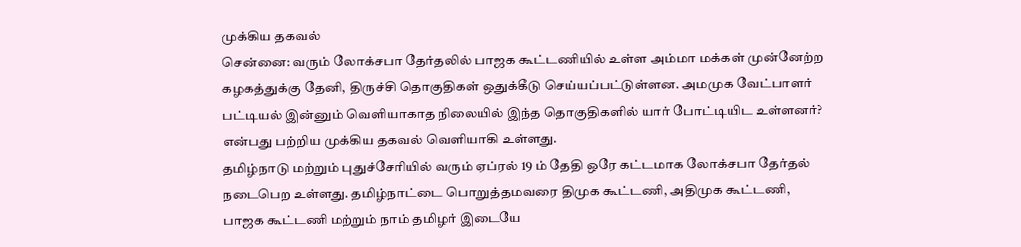முக்கிய தகவல்
சென்னை: வரும் லோக்சபா தேர்தலில் பாஜக கூட்டணியில் உள்ள அம்மா மக்கள் முன்னேற்ற கழகத்துக்கு தேனி, திருச்சி தொகுதிகள் ஒதுக்கீடு செய்யப்பட்டுள்ளன. அமமுக வேட்பாளர் பட்டியல் இன்னும் வெளியாகாத நிலையில் இந்த தொகுதிகளில் யார் போட்டியிட உள்ளனர்? என்பது பற்றிய முக்கிய தகவல் வெளியாகி உள்ளது.
தமிழ்நாடு மற்றும் புதுச்சேரியில் வரும் ஏப்ரல் 19 ம் தேதி ஒரே கட்டமாக லோக்சபா தேர்தல் நடைபெற உள்ளது. தமிழ்நாட்டை பொறுத்தமவரை திமுக கூட்டணி, அதிமுக கூட்டணி, பாஜக கூட்டணி மற்றும் நாம் தமிழர் இடையே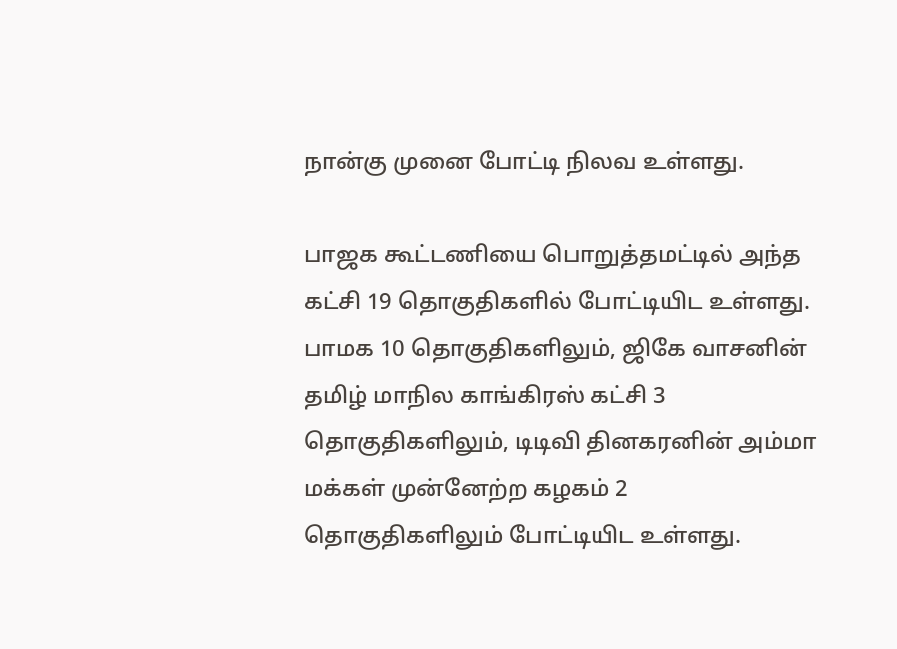நான்கு முனை போட்டி நிலவ உள்ளது.

பாஜக கூட்டணியை பொறுத்தமட்டில் அந்த கட்சி 19 தொகுதிகளில் போட்டியிட உள்ளது. பாமக 10 தொகுதிகளிலும், ஜிகே வாசனின் தமிழ் மாநில காங்கிரஸ் கட்சி 3 தொகுதிகளிலும், டிடிவி தினகரனின் அம்மா மக்கள் முன்னேற்ற கழகம் 2 தொகுதிகளிலும் போட்டியிட உள்ளது.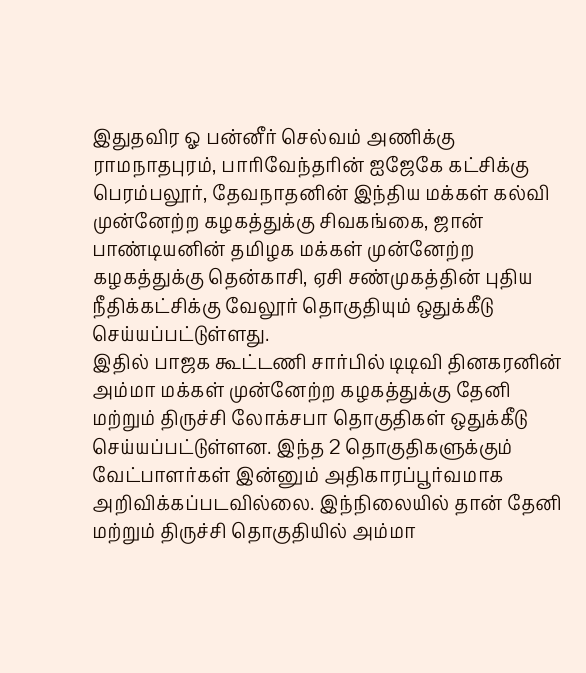இதுதவிர ஓ பன்னீர் செல்வம் அணிக்கு ராமநாதபுரம், பாரிவேந்தரின் ஐஜேகே கட்சிக்கு பெரம்பலூர், தேவநாதனின் இந்திய மக்கள் கல்வி முன்னேற்ற கழகத்துக்கு சிவகங்கை, ஜான் பாண்டியனின் தமிழக மக்கள் முன்னேற்ற கழகத்துக்கு தென்காசி, ஏசி சண்முகத்தின் புதிய நீதிக்கட்சிக்கு வேலூர் தொகுதியும் ஒதுக்கீடு செய்யப்பட்டுள்ளது.
இதில் பாஜக கூட்டணி சார்பில் டிடிவி தினகரனின் அம்மா மக்கள் முன்னேற்ற கழகத்துக்கு தேனி மற்றும் திருச்சி லோக்சபா தொகுதிகள் ஒதுக்கீடு செய்யப்பட்டுள்ளன. இந்த 2 தொகுதிகளுக்கும் வேட்பாளர்கள் இன்னும் அதிகாரப்பூர்வமாக அறிவிக்கப்படவில்லை. இந்நிலையில் தான் தேனி மற்றும் திருச்சி தொகுதியில் அம்மா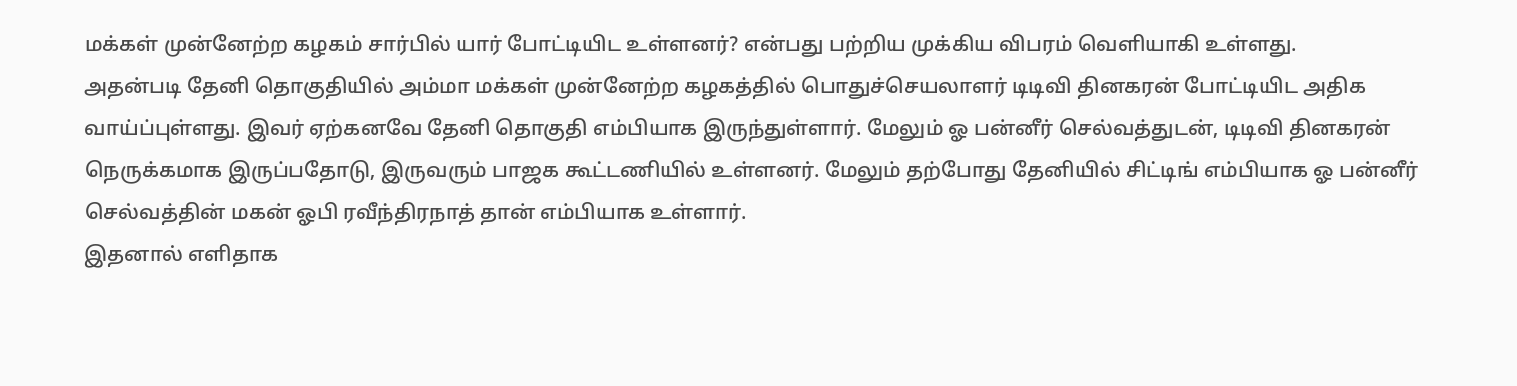மக்கள் முன்னேற்ற கழகம் சார்பில் யார் போட்டியிட உள்ளனர்? என்பது பற்றிய முக்கிய விபரம் வெளியாகி உள்ளது.
அதன்படி தேனி தொகுதியில் அம்மா மக்கள் முன்னேற்ற கழகத்தில் பொதுச்செயலாளர் டிடிவி தினகரன் போட்டியிட அதிக வாய்ப்புள்ளது. இவர் ஏற்கனவே தேனி தொகுதி எம்பியாக இருந்துள்ளார். மேலும் ஓ பன்னீர் செல்வத்துடன், டிடிவி தினகரன் நெருக்கமாக இருப்பதோடு, இருவரும் பாஜக கூட்டணியில் உள்ளனர். மேலும் தற்போது தேனியில் சிட்டிங் எம்பியாக ஓ பன்னீர் செல்வத்தின் மகன் ஓபி ரவீந்திரநாத் தான் எம்பியாக உள்ளார்.
இதனால் எளிதாக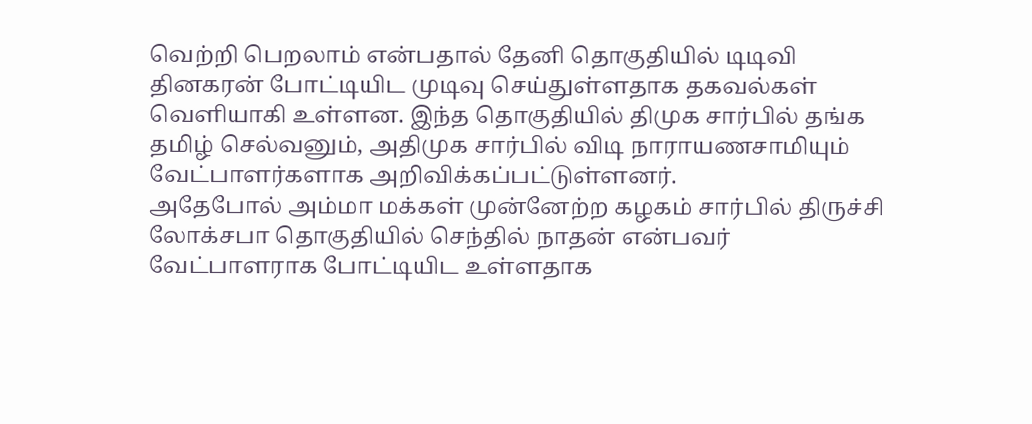வெற்றி பெறலாம் என்பதால் தேனி தொகுதியில் டிடிவி தினகரன் போட்டியிட முடிவு செய்துள்ளதாக தகவல்கள் வெளியாகி உள்ளன. இந்த தொகுதியில் திமுக சார்பில் தங்க தமிழ் செல்வனும், அதிமுக சார்பில் விடி நாராயணசாமியும் வேட்பாளர்களாக அறிவிக்கப்பட்டுள்ளனர்.
அதேபோல் அம்மா மக்கள் முன்னேற்ற கழகம் சார்பில் திருச்சி லோக்சபா தொகுதியில் செந்தில் நாதன் என்பவர் வேட்பாளராக போட்டியிட உள்ளதாக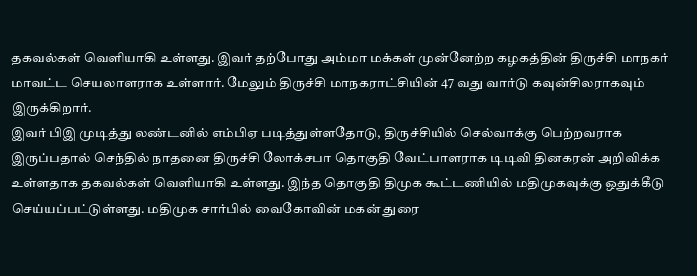தகவல்கள் வெளியாகி உள்ளது. இவர் தற்போது அம்மா மக்கள் முன்னேற்ற கழகத்தின் திருச்சி மாநகர் மாவட்ட செயலாளராக உள்ளார். மேலும் திருச்சி மாநகராட்சியின் 47 வது வார்டு கவுன்சிலராகவும் இருக்கிறார்.
இவர் பிஇ முடித்து லண்டனில் எம்பிஏ படித்துள்ளதோடு, திருச்சியில் செல்வாக்கு பெற்றவராக இருப்பதால் செந்தில் நாதனை திருச்சி லோக்சபா தொகுதி வேட்பாளராக டிடிவி தினகரன் அறிவிக்க உள்ளதாக தகவல்கள் வெளியாகி உள்ளது. இந்த தொகுதி திமுக கூட்டணியில் மதிமுகவுக்கு ஒதுக்கீடு செய்யப்பட்டுள்ளது. மதிமுக சார்பில் வைகோவின் மகன் துரை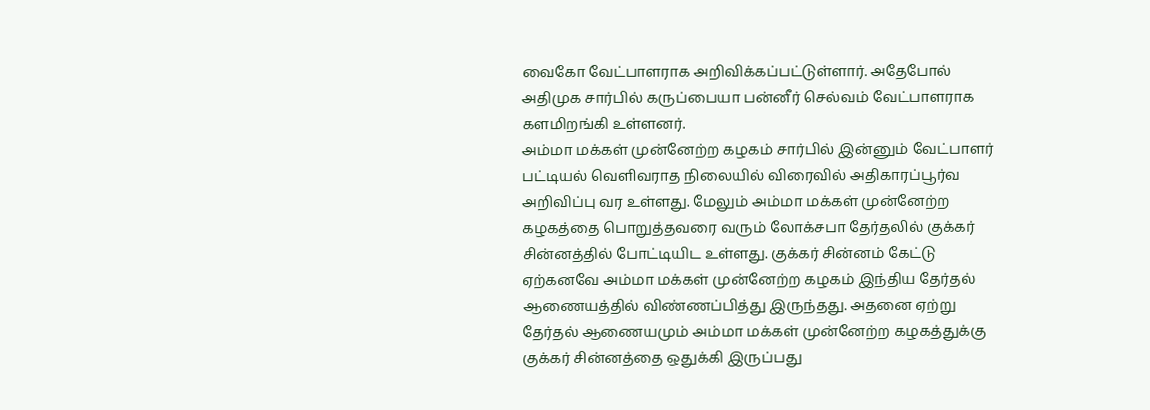வைகோ வேட்பாளராக அறிவிக்கப்பட்டுள்ளார். அதேபோல் அதிமுக சார்பில் கருப்பையா பன்னீர் செல்வம் வேட்பாளராக களமிறங்கி உள்ளனர்.
அம்மா மக்கள் முன்னேற்ற கழகம் சார்பில் இன்னும் வேட்பாளர் பட்டியல் வெளிவராத நிலையில் விரைவில் அதிகாரப்பூர்வ அறிவிப்பு வர உள்ளது. மேலும் அம்மா மக்கள் முன்னேற்ற கழகத்தை பொறுத்தவரை வரும் லோக்சபா தேர்தலில் குக்கர் சின்னத்தில் போட்டியிட உள்ளது. குக்கர் சின்னம் கேட்டு ஏற்கனவே அம்மா மக்கள் முன்னேற்ற கழகம் இந்திய தேர்தல் ஆணையத்தில் விண்ணப்பித்து இருந்தது. அதனை ஏற்று தேர்தல் ஆணையமும் அம்மா மக்கள் முன்னேற்ற கழகத்துக்கு குக்கர் சின்னத்தை ஒதுக்கி இருப்பது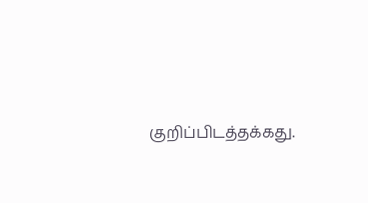குறிப்பிடத்தக்கது.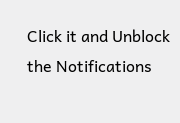Click it and Unblock the Notifications